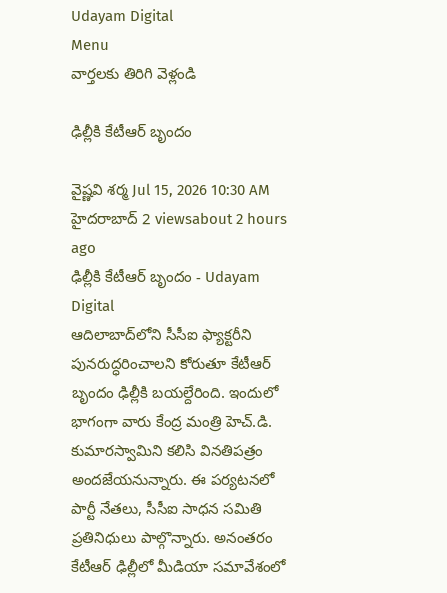Udayam Digital
Menu
వార్తలకు తిరిగి వెళ్లండి

ఢిల్లీకి కేటీఆర్ బృందం

వైష్ణవి శర్మ Jul 15, 2026 10:30 AM హైదరాబాద్ 2 viewsabout 2 hours ago
ఢిల్లీకి కేటీఆర్ బృందం - Udayam Digital
ఆదిలాబాద్‌లోని సీసీఐ ఫ్యాక్టరీని పునరుద్ధరించాలని కోరుతూ కేటీఆర్ బృందం ఢిల్లీకి బయల్దేరింది. ఇందులో భాగంగా వారు కేంద్ర మంత్రి హెచ్.డి. కుమారస్వామిని కలిసి వినతిపత్రం అందజేయనున్నారు. ఈ పర్యటనలో పార్టీ నేతలు, సీసీఐ సాధన సమితి ప్రతినిధులు పాల్గొన్నారు. అనంతరం కేటీఆర్ ఢిల్లీలో మీడియా సమావేశంలో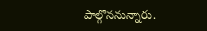పాల్గొననున్నారు.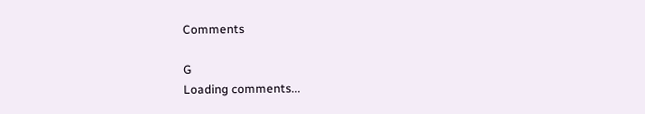Comments

G
Loading comments...